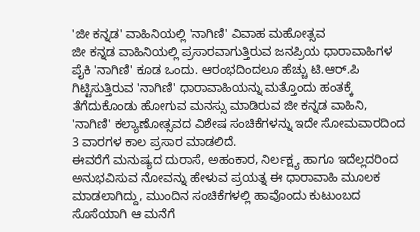'ಜೀ ಕನ್ನಡ' ವಾಹಿನಿಯಲ್ಲಿ 'ನಾಗಿಣಿ' ವಿವಾಹ ಮಹೋತ್ಸವ
ಜೀ ಕನ್ನಡ ವಾಹಿನಿಯಲ್ಲಿ ಪ್ರಸಾರವಾಗುತ್ತಿರುವ ಜನಪ್ರಿಯ ಧಾರಾವಾಹಿಗಳ ಪೈಕಿ 'ನಾಗಿಣಿ' ಕೂಡ ಒಂದು. ಆರಂಭದಿಂದಲೂ ಹೆಚ್ಚು ಟಿ.ಆರ್.ಪಿ ಗಿಟ್ಟಿಸುತ್ತಿರುವ 'ನಾಗಿಣಿ' ಧಾರಾವಾಹಿಯನ್ನು ಮತ್ತೊಂದು ಹಂತಕ್ಕೆ ತೆಗೆದುಕೊಂಡು ಹೋಗುವ ಮನಸ್ಸು ಮಾಡಿರುವ ಜೀ ಕನ್ನಡ ವಾಹಿನಿ, 'ನಾಗಿಣಿ' ಕಲ್ಯಾಣೋತ್ಸವದ ವಿಶೇಷ ಸಂಚಿಕೆಗಳನ್ನು ಇದೇ ಸೋಮವಾರದಿಂದ 3 ವಾರಗಳ ಕಾಲ ಪ್ರಸಾರ ಮಾಡಲಿದೆ.
ಈವರೆಗೆ ಮನುಷ್ಯದ ದುರಾಸೆ, ಅಹಂಕಾರ, ನಿರ್ಲಕ್ಷ್ಯ ಹಾಗೂ ಇದೆಲ್ಲದರಿಂದ ಅನುಭವಿಸುವ ನೋವನ್ನು ಹೇಳುವ ಪ್ರಯತ್ನ ಈ ಧಾರಾವಾಹಿ ಮೂಲಕ ಮಾಡಲಾಗಿದ್ದು, ಮುಂದಿನ ಸಂಚಿಕೆಗಳಲ್ಲಿ ಹಾವೊಂದು ಕುಟುಂಬದ ಸೊಸೆಯಾಗಿ ಆ ಮನೆಗೆ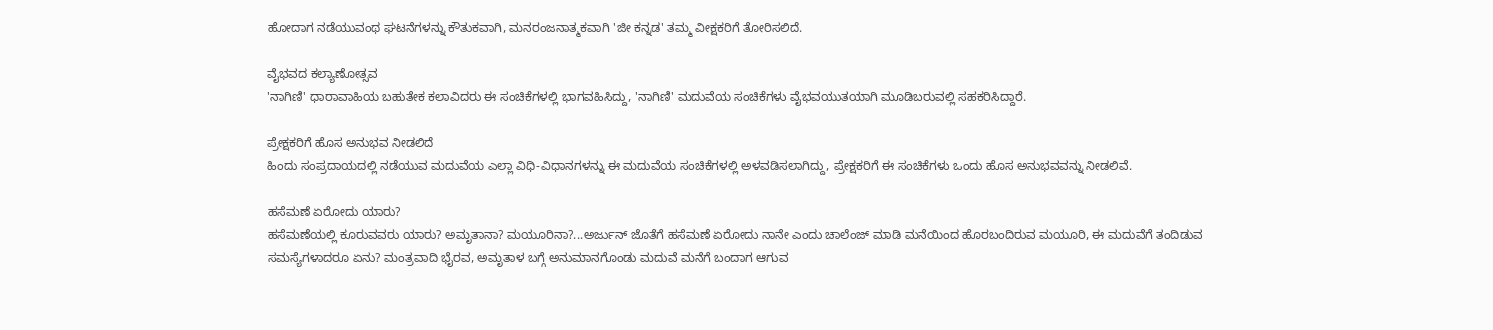ಹೋದಾಗ ನಡೆಯುವಂಥ ಘಟನೆಗಳನ್ನು ಕೌತುಕವಾಗಿ, ಮನರಂಜನಾತ್ಮಕವಾಗಿ 'ಜೀ ಕನ್ನಡ' ತಮ್ಮ ವೀಕ್ಷಕರಿಗೆ ತೋರಿಸಲಿದೆ.

ವೈಭವದ ಕಲ್ಯಾಣೋತ್ಸವ
'ನಾಗಿಣಿ' ಧಾರಾವಾಹಿಯ ಬಹುತೇಕ ಕಲಾವಿದರು ಈ ಸಂಚಿಕೆಗಳಲ್ಲಿ ಭಾಗವಹಿಸಿದ್ದು, 'ನಾಗಿಣಿ' ಮದುವೆಯ ಸಂಚಿಕೆಗಳು ವೈಭವಯುತಯಾಗಿ ಮೂಡಿಬರುವಲ್ಲಿ ಸಹಕರಿಸಿದ್ದಾರೆ.

ಪ್ರೇಕ್ಷಕರಿಗೆ ಹೊಸ ಅನುಭವ ನೀಡಲಿದೆ
ಹಿಂದು ಸಂಪ್ರದಾಯದಲ್ಲಿ ನಡೆಯುವ ಮದುವೆಯ ಎಲ್ಲಾ ವಿಧಿ-ವಿಧಾನಗಳನ್ನು ಈ ಮದುವೆಯ ಸಂಚಿಕೆಗಳಲ್ಲಿ ಅಳವಡಿಸಲಾಗಿದ್ದು, ಪ್ರೇಕ್ಷಕರಿಗೆ ಈ ಸಂಚಿಕೆಗಳು ಒಂದು ಹೊಸ ಅನುಭವವನ್ನು ನೀಡಲಿವೆ.

ಹಸೆಮಣೆ ಏರೋದು ಯಾರು?
ಹಸೆಮಣೆಯಲ್ಲಿ ಕೂರುವವರು ಯಾರು? ಅಮೃತಾನಾ? ಮಯೂರಿನಾ?...ಅರ್ಜುನ್ ಜೊತೆಗೆ ಹಸೆಮಣೆ ಏರೋದು ನಾನೇ ಎಂದು ಚಾಲೆಂಜ್ ಮಾಡಿ ಮನೆಯಿಂದ ಹೊರಬಂದಿರುವ ಮಯೂರಿ, ಈ ಮದುವೆಗೆ ತಂದಿಡುವ ಸಮಸ್ಯೆಗಳಾದರೂ ಏನು? ಮಂತ್ರವಾದಿ ಭೈರವ, ಅಮೃತಾಳ ಬಗ್ಗೆ ಅನುಮಾನಗೊಂಡು ಮದುವೆ ಮನೆಗೆ ಬಂದಾಗ ಆಗುವ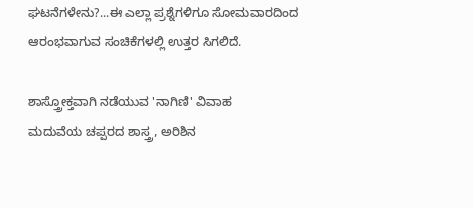ಘಟನೆಗಳೇನು?...ಈ ಎಲ್ಲಾ ಪ್ರಶ್ನೆಗಳಿಗೂ ಸೋಮವಾರದಿಂದ ಆರಂಭವಾಗುವ ಸಂಚಿಕೆಗಳಲ್ಲಿ ಉತ್ತರ ಸಿಗಲಿದೆ.

ಶಾಸ್ತ್ರೋಕ್ತವಾಗಿ ನಡೆಯುವ 'ನಾಗಿಣಿ' ವಿವಾಹ
ಮದುವೆಯ ಚಪ್ಪರದ ಶಾಸ್ತ್ರ, ಅರಿಶಿನ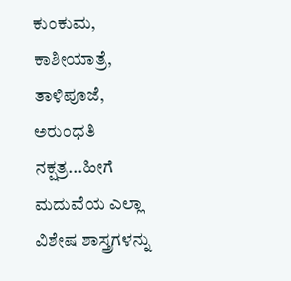ಕುಂಕುಮ, ಕಾಶೀಯಾತ್ರೆ, ತಾಳಿಪೂಜೆ, ಅರುಂಧತಿ ನಕ್ಷತ್ರ...ಹೀಗೆ ಮದುವೆಯ ಎಲ್ಲಾ ವಿಶೇಷ ಶಾಸ್ತ್ರಗಳನ್ನು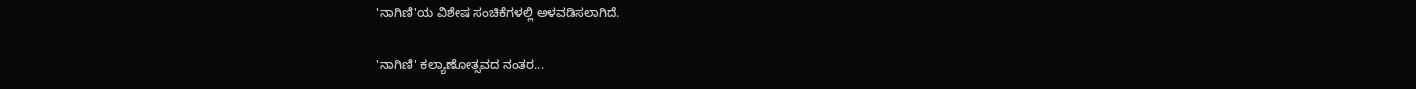'ನಾಗಿಣಿ'ಯ ವಿಶೇಷ ಸಂಚಿಕೆಗಳಲ್ಲಿ ಅಳವಡಿಸಲಾಗಿದೆ.

'ನಾಗಿಣಿ' ಕಲ್ಯಾಣೋತ್ಸವದ ನಂತರ...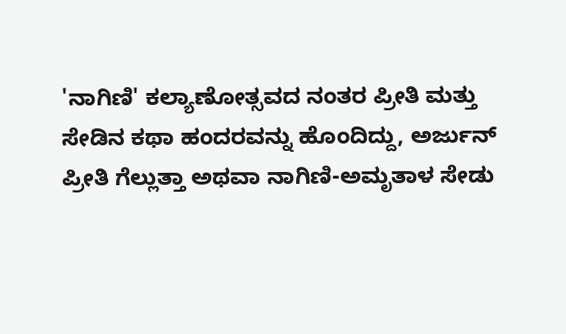'ನಾಗಿಣಿ' ಕಲ್ಯಾಣೋತ್ಸವದ ನಂತರ ಪ್ರೀತಿ ಮತ್ತು ಸೇಡಿನ ಕಥಾ ಹಂದರವನ್ನು ಹೊಂದಿದ್ದು, ಅರ್ಜುನ್ ಪ್ರೀತಿ ಗೆಲ್ಲುತ್ತಾ ಅಥವಾ ನಾಗಿಣಿ-ಅಮೃತಾಳ ಸೇಡು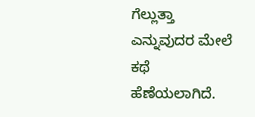ಗೆಲ್ಲುತ್ತಾ ಎನ್ನುವುದರ ಮೇಲೆ ಕಥೆ ಹೆಣೆಯಲಾಗಿದೆ.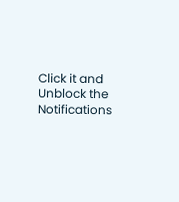Click it and Unblock the Notifications